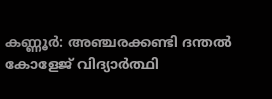കണ്ണൂർ: അഞ്ചരക്കണ്ടി ദന്തൽ കോളേജ് വിദ്യാർത്ഥി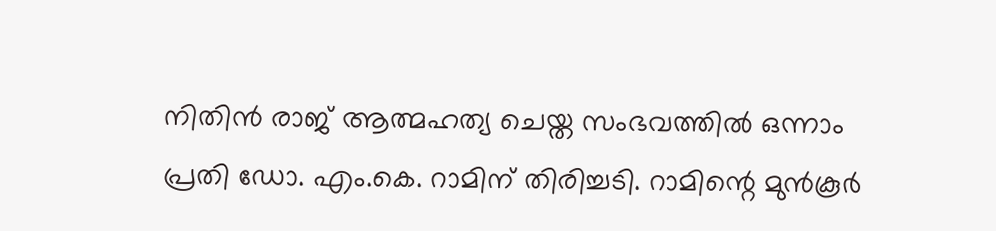നിതിൻ രാജ് ആത്മഹത്യ ചെയ്ത സംഭവത്തിൽ ഒന്നാം പ്രതി ഡോ. എം.കെ. റാമിന് തിരിച്ചടി. റാമിന്റെ മുൻകൂർ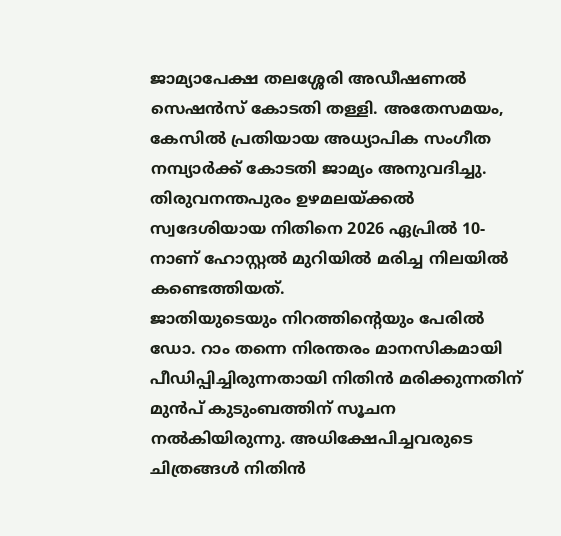ജാമ്യാപേക്ഷ തലശ്ശേരി അഡീഷണൽ സെഷൻസ് കോടതി തള്ളി. അതേസമയം, കേസിൽ പ്രതിയായ അധ്യാപിക സംഗീത നമ്പ്യാർക്ക് കോടതി ജാമ്യം അനുവദിച്ചു. തിരുവനന്തപുരം ഉഴമലയ്ക്കൽ സ്വദേശിയായ നിതിനെ 2026 ഏപ്രിൽ 10-നാണ് ഹോസ്റ്റൽ മുറിയിൽ മരിച്ച നിലയിൽ കണ്ടെത്തിയത്.
ജാതിയുടെയും നിറത്തിന്റെയും പേരിൽ ഡോ. റാം തന്നെ നിരന്തരം മാനസികമായി പീഡിപ്പിച്ചിരുന്നതായി നിതിൻ മരിക്കുന്നതിന് മുൻപ് കുടുംബത്തിന് സൂചന നൽകിയിരുന്നു. അധിക്ഷേപിച്ചവരുടെ ചിത്രങ്ങൾ നിതിൻ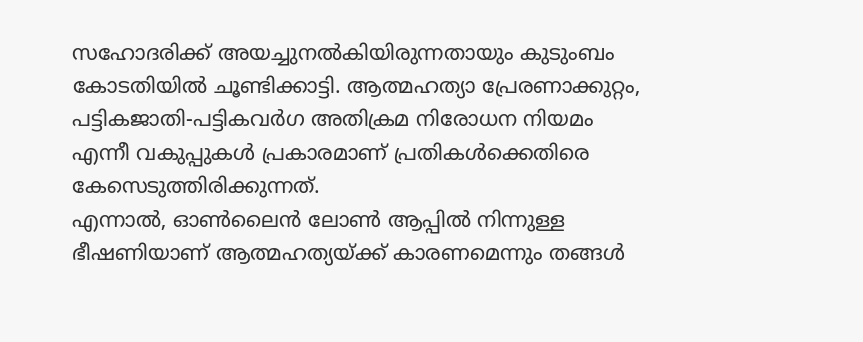സഹോദരിക്ക് അയച്ചുനൽകിയിരുന്നതായും കുടുംബം കോടതിയിൽ ചൂണ്ടിക്കാട്ടി. ആത്മഹത്യാ പ്രേരണാക്കുറ്റം, പട്ടികജാതി-പട്ടികവർഗ അതിക്രമ നിരോധന നിയമം എന്നീ വകുപ്പുകൾ പ്രകാരമാണ് പ്രതികൾക്കെതിരെ കേസെടുത്തിരിക്കുന്നത്.
എന്നാൽ, ഓൺലൈൻ ലോൺ ആപ്പിൽ നിന്നുള്ള ഭീഷണിയാണ് ആത്മഹത്യയ്ക്ക് കാരണമെന്നും തങ്ങൾ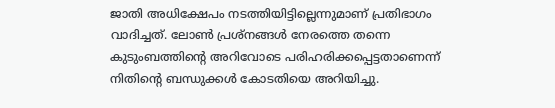ജാതി അധിക്ഷേപം നടത്തിയിട്ടില്ലെന്നുമാണ് പ്രതിഭാഗം വാദിച്ചത്. ലോൺ പ്രശ്നങ്ങൾ നേരത്തെ തന്നെ കുടുംബത്തിന്റെ അറിവോടെ പരിഹരിക്കപ്പെട്ടതാണെന്ന് നിതിന്റെ ബന്ധുക്കൾ കോടതിയെ അറിയിച്ചു.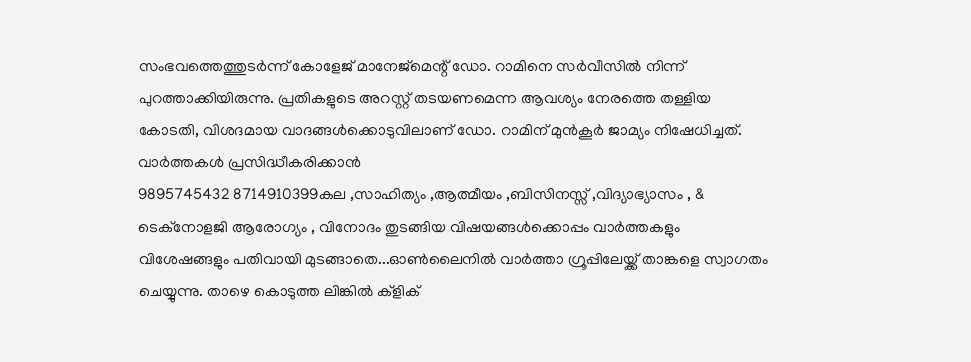സംഭവത്തെത്തുടർന്ന് കോളേജ് മാനേജ്മെന്റ് ഡോ. റാമിനെ സർവീസിൽ നിന്ന് പുറത്താക്കിയിരുന്നു. പ്രതികളുടെ അറസ്റ്റ് തടയണമെന്ന ആവശ്യം നേരത്തെ തള്ളിയ കോടതി, വിശദമായ വാദങ്ങൾക്കൊടുവിലാണ് ഡോ. റാമിന് മുൻകൂർ ജാമ്യം നിഷേധിച്ചത്.
വാർത്തകൾ പ്രസിദ്ധീകരിക്കാൻ
9895745432 8714910399കല ,സാഹിത്യം ,ആത്മീയം ,ബിസിനസ്സ് ,വിദ്യാഭ്യാസം , & ടെക്നോളജി ആരോഗ്യം , വിനോദം തുടങ്ങിയ വിഷയങ്ങൾക്കൊപ്പം വാർത്തകളും വിശേഷങ്ങളും പതിവായി മുടങ്ങാതെ...ഓൺലൈനിൽ വാർത്താ ഗ്രൂപ്പിലേയ്ക്ക് താങ്കളെ സ്വാഗതം ചെയ്യുന്നു. താഴെ കൊടുത്ത ലിങ്കിൽ ക്ളിക്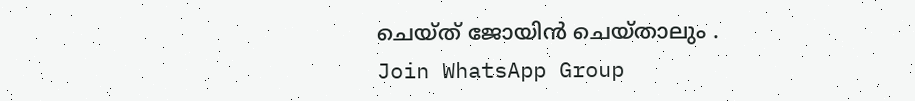ചെയ്ത് ജോയിൻ ചെയ്താലും .
Join WhatsApp Group